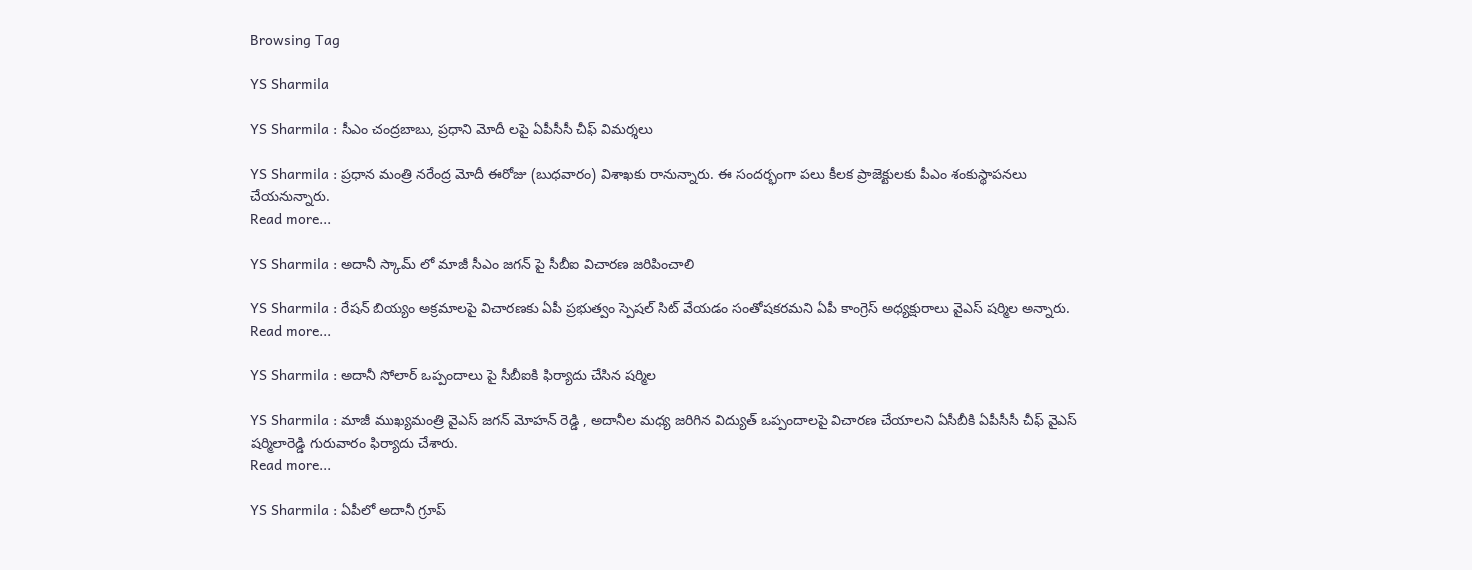Browsing Tag

YS Sharmila

YS Sharmila : సీఎం చంద్రబాబు, ప్రధాని మోదీ లపై ఏపీసీసీ చీఫ్ విమర్శలు

YS Sharmila : ప్రధాన మంత్రి నరేంద్ర మోదీ ఈరోజు (బుధవారం) విశాఖకు రానున్నారు. ఈ సందర్భంగా పలు కీలక ప్రాజెక్టులకు పీఎం శంకుస్థాపనలు చేయనున్నారు.
Read more...

YS Sharmila : అదానీ స్కామ్ లో మాజీ సీఎం జగన్ పై సీబీఐ విచారణ జరిపించాలి

YS Sharmila : రేషన్ బియ్యం అక్రమాలపై విచారణకు ఏపీ ప్రభుత్వం స్పెషల్ సిట్ వేయడం సంతోషకరమని ఏపీ కాంగ్రెస్ అధ్యక్షురాలు వైఎస్ షర్మిల అన్నారు.
Read more...

YS Sharmila : అదానీ సోలార్ ఒప్పందాలు పై సీబీఐకి ఫిర్యాదు చేసిన షర్మిల

YS Sharmila : మాజీ ముఖ్యమంత్రి వైఎస్ జగన్ మోహన్ రెడ్డి , అదానీల మధ్య జరిగిన విద్యుత్ ఒప్పందాలపై విచారణ చేయాలని ఏసీబీకి ఏపీసీసీ చీఫ్ వైఎస్ షర్మిలారెడ్డి గురువారం ఫిర్యాదు చేశారు.
Read more...

YS Sharmila : ఏపీలో అదానీ గ్రూప్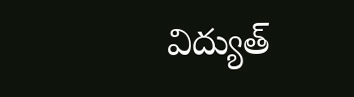విద్యుత్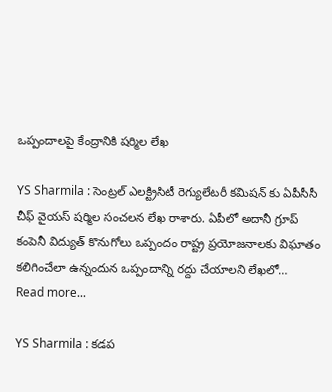ఒప్పందాలపై కేంద్రానికి షర్మిల లేఖ

YS Sharmila : సెంట్రల్ ఎలక్ట్రిసిటీ రెగ్యులేటరీ కమిషన్ కు ఏపీసీసీ చీఫ్ వైయస్ షర్మిల సంచలన లేఖ రాశారు. ఏపీలో అదానీ గ్రూప్ కంపెనీ విద్యుత్ కొనుగోలు ఒప్పందం రాష్ట్ర ప్రయోజనాలకు విఘాతం కలిగించేలా ఉన్నందున ఒప్పందాన్ని రద్దు చేయాలని లేఖలో…
Read more...

YS Sharmila : కడప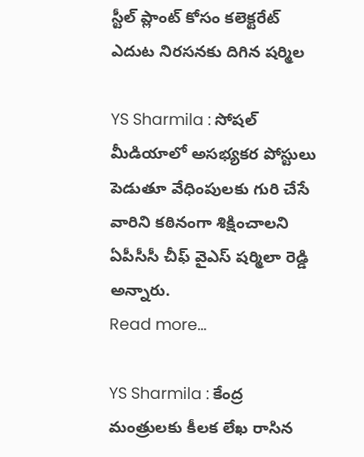స్టీల్ ప్లాంట్ కోసం కలెక్టరేట్ ఎదుట నిరసనకు దిగిన షర్మిల

YS Sharmila : సోషల్ మీడియాలో అసభ్యకర పోస్టులు పెడుతూ వేధింపులకు గురి చేసే వారిని కఠినంగా శిక్షించాలని ఏపీసీసీ చీఫ్ వైఎస్ షర్మిలా రెడ్డి అన్నారు.
Read more...

YS Sharmila : కేంద్ర మంత్రులకు కీలక లేఖ రాసిన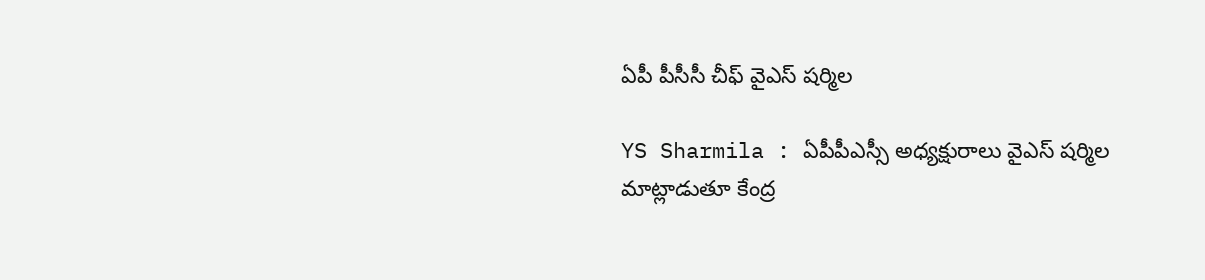ఏపీ పీసీసీ చీఫ్ వైఎస్ షర్మిల

YS Sharmila : ఏపీపీఎస్సీ అధ్యక్షురాలు వైఎస్‌ షర్మిల మాట్లాడుతూ కేంద్ర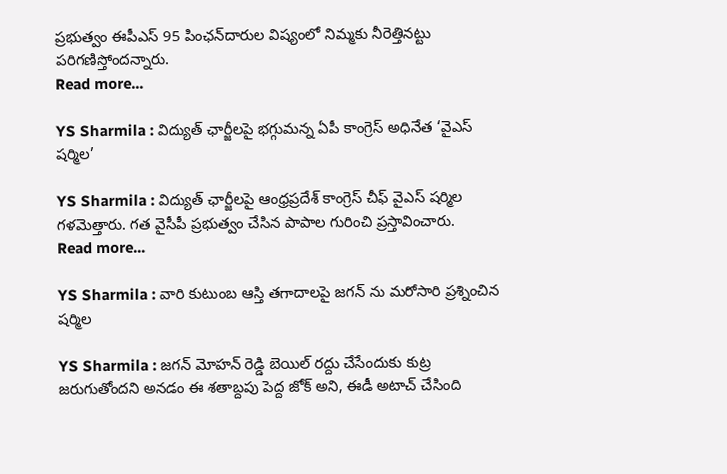ప్రభుత్వం ఈపీఎస్‌ 95 పింఛన్‌దారుల విష్యంలో నిమ్మకు నీరెత్తినట్టు పరిగణిస్తోందన్నారు.
Read more...

YS Sharmila : విద్యుత్ ఛార్జీలపై భగ్గుమన్న ఏపీ కాంగ్రెస్ అధినేత ‘వైఎస్ షర్మిల’

YS Sharmila : విద్యుత్ ఛార్జీలపై ఆంధ్రప్రదేశ్ కాంగ్రెస్ చీఫ్ వైఎస్ షర్మిల గళమెత్తారు. గత వైసీపీ ప్రభుత్వం చేసిన పాపాల గురించి ప్రస్తావించారు.
Read more...

YS Sharmila : వారి కుటుంబ ఆస్తి తగాదాలపై జగన్ ను మరోసారి ప్రశ్నించిన షర్మిల

YS Sharmila : జగన్ మోహన్ రెడ్డి బెయిల్ రద్దు చేసేందుకు కుట్ర జరుగుతోందని అనడం ఈ శతాబ్దపు పెద్ద జోక్ అని, ఈడీ అటాచ్ చేసింది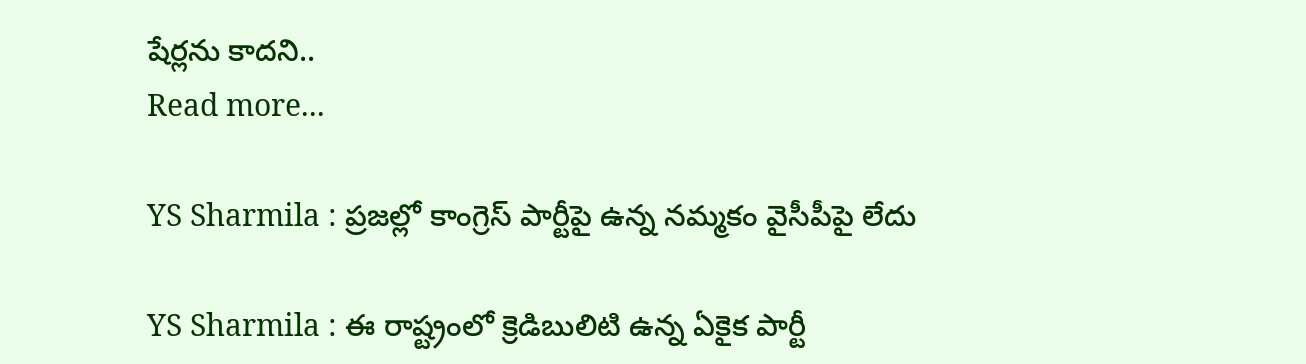షేర్లను కాదని..
Read more...

YS Sharmila : ప్రజల్లో కాంగ్రెస్ పార్టీపై ఉన్న నమ్మకం వైసీపీపై లేదు

YS Sharmila : ఈ రాష్ట్రంలో క్రెడిబులిటి ఉన్న ఏకైక పార్టీ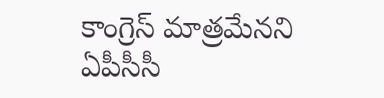కాంగ్రెస్ మాత్రమేనని ఏపీసీసీ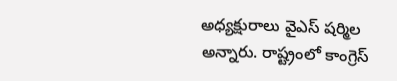అధ్యక్షురాలు వైఎస్ షర్మిల అన్నారు. రాష్ట్రంలో కాంగ్రెస్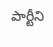పార్టీని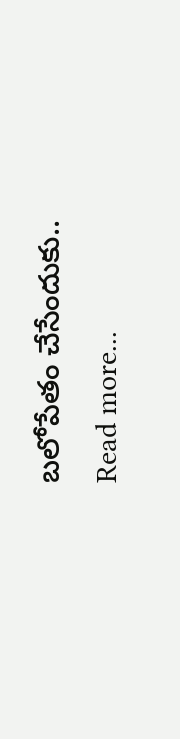బలోపేతం చేసేందుకు..
Read more...